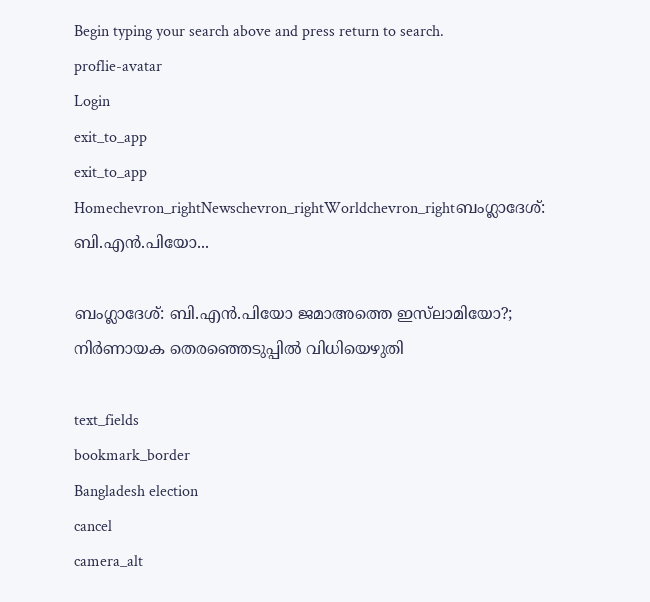Begin typing your search above and press return to search.
proflie-avatar
Login
exit_to_app
exit_to_app
Homechevron_rightNewschevron_rightWorldchevron_rightബംഗ്ലാദേശ്: ബി.എൻ.പിയോ...

ബംഗ്ലാദേശ്: ബി.എൻ.പിയോ ജമാഅത്തെ ഇസ്‍ലാമിയോ?; നിർണായക തെരഞ്ഞെടുപ്പിൽ വിധിയെഴുതി

text_fields
bookmark_border
Bangladesh election
cancel
camera_alt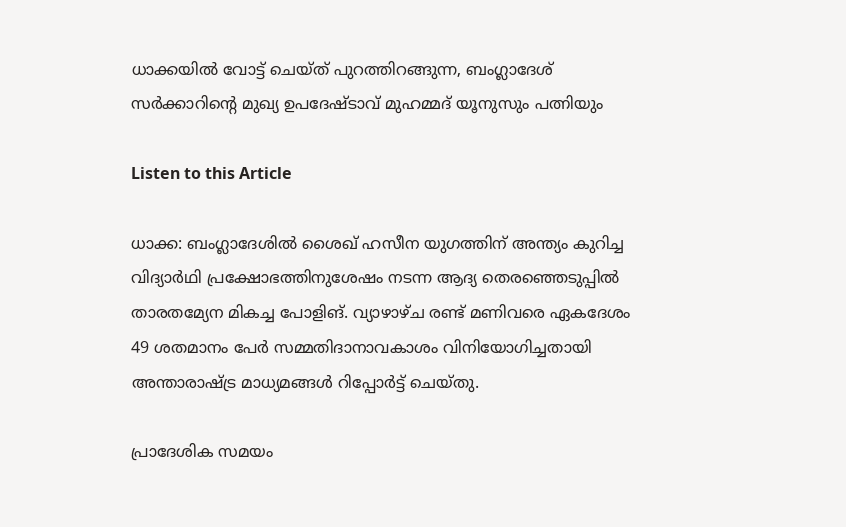ധാക്കയിൽ വോട്ട് ചെയ്ത് പുറത്തിറങ്ങുന്ന, ബംഗ്ലാദേശ് സർക്കാറിന്റെ മുഖ്യ ഉപദേഷ്ടാവ് മുഹമ്മദ് യൂനുസും പത്നിയും

Listen to this Article

ധാക്ക: ബംഗ്ലാദേശിൽ ശൈഖ് ഹസീന യുഗത്തിന് അന്ത്യം കുറിച്ച വിദ്യാർഥി പ്രക്ഷോഭത്തിനുശേഷം നടന്ന ആദ്യ തെരഞ്ഞെടുപ്പിൽ താരതമ്യേന മികച്ച പോളിങ്. വ്യാഴാഴ്ച രണ്ട് മണിവരെ ഏകദേശം 49 ശതമാനം പേർ സമ്മതിദാനാവകാശം വിനിയോഗിച്ചതായി അന്താരാഷ്ട്ര മാധ്യമങ്ങൾ റിപ്പോർട്ട് ചെയ്തു.

പ്രാദേശിക സമയം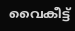വൈകീട്ട്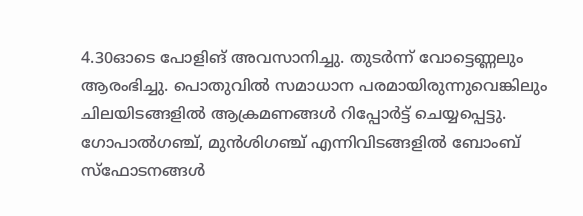4.30ഓടെ പോളിങ് അവസാനിച്ചു. തുടർന്ന് വോട്ടെണ്ണലും ആരംഭിച്ചു. പൊതുവിൽ സമാധാന പരമായിരുന്നുവെങ്കിലും ചിലയിടങ്ങളിൽ ആക്രമണങ്ങൾ റിപ്പോർട്ട് ചെയ്യപ്പെട്ടു. ഗോപാൽഗഞ്ച്, മുൻശിഗഞ്ച് എന്നിവിടങ്ങളിൽ ബോംബ് സ്‌ഫോടനങ്ങൾ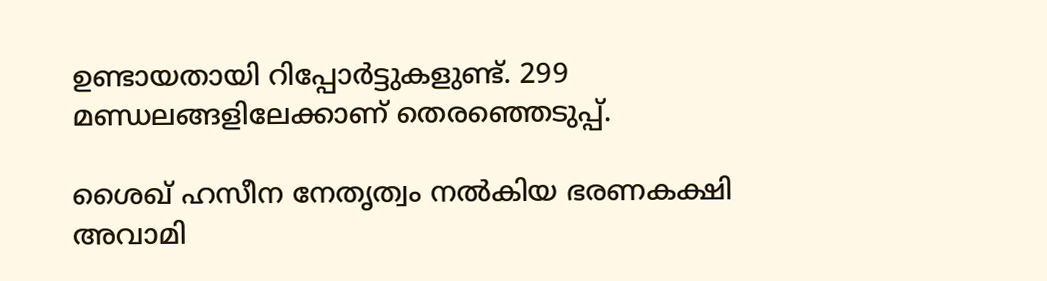ഉണ്ടായതായി റിപ്പോർട്ടുകളുണ്ട്. 299 മണ്ഡലങ്ങളിലേക്കാണ് തെരഞ്ഞെടുപ്പ്.

ശൈഖ് ഹസീന നേതൃത്വം നൽകിയ ഭരണകക്ഷി അവാമി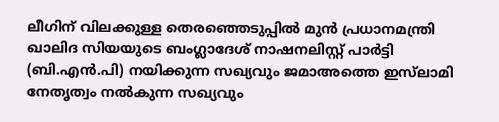ലീഗിന് വിലക്കുള്ള തെരഞ്ഞെടുപ്പിൽ മുൻ പ്രധാനമന്ത്രി ഖാലിദ സിയയുടെ ബംഗ്ലാദേശ് നാഷനലിസ്റ്റ് പാർട്ടി (ബി.എൻ.പി) നയിക്കുന്ന സഖ്യവും ജമാഅത്തെ ഇസ്‍ലാമി നേതൃത്വം നൽകുന്ന സഖ്യവും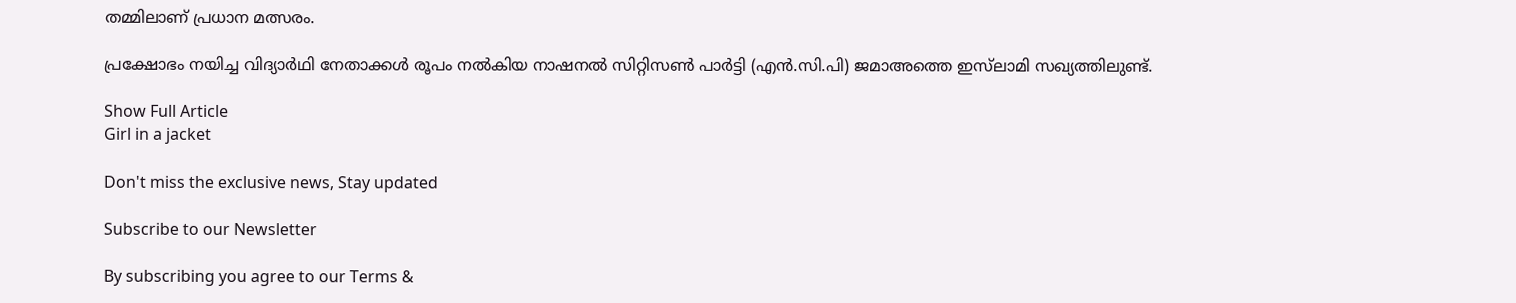തമ്മിലാണ് പ്രധാന മത്സരം.

പ്രക്ഷോഭം നയിച്ച വിദ്യാർഥി നേതാക്കൾ രൂപം നൽകിയ നാഷനൽ സിറ്റിസൺ പാർട്ടി (എൻ.സി.പി) ജമാഅത്തെ ഇസ്‍ലാമി സഖ്യത്തിലുണ്ട്.

Show Full Article
Girl in a jacket

Don't miss the exclusive news, Stay updated

Subscribe to our Newsletter

By subscribing you agree to our Terms &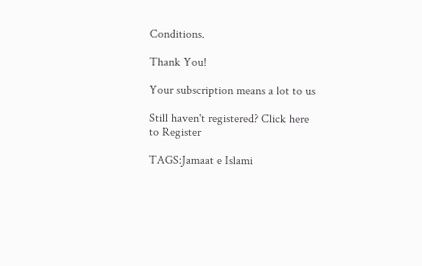Conditions.

Thank You!

Your subscription means a lot to us

Still haven't registered? Click here to Register

TAGS:Jamaat e Islami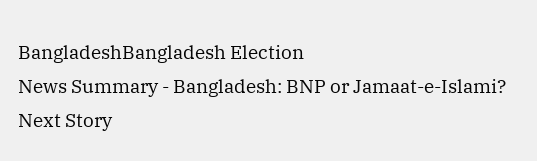BangladeshBangladesh Election
News Summary - Bangladesh: BNP or Jamaat-e-Islami?
Next Story